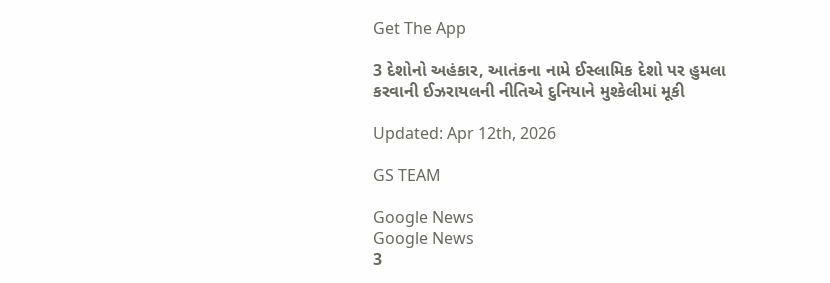Get The App

3 દેશોનો અહંકાર, આતંકના નામે ઈસ્લામિક દેશો પર હુમલા કરવાની ઈઝરાયલની નીતિએ દુનિયાને મુશ્કેલીમાં મૂકી

Updated: Apr 12th, 2026

GS TEAM

Google News
Google News
3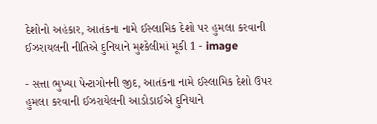દેશોનો અહંકાર, આતંકના નામે ઈસ્લામિક દેશો પર હુમલા કરવાની ઈઝરાયલની નીતિએ દુનિયાને મુશ્કેલીમાં મૂકી 1 - image

- સત્તા ભુખ્યા પેન્ટાગોનની જીદ, આતંકના નામે ઈસ્લામિક દેશો ઉપર હુમલા કરવાની ઈઝરાયેલની આડોડાઈએ દુનિયાને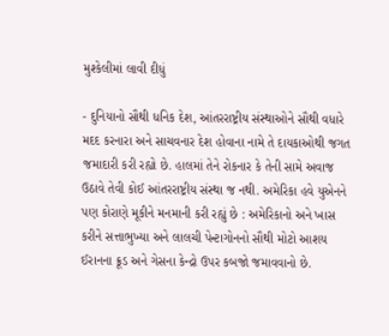મુશ્કેલીમાં લાવી દીધું

- દુનિયાનો સૌથી ધનિક દેશ, આંતરરાષ્ટ્રીય સંસ્થાઓને સૌથી વધારે મદદ કરનારા અને સાચવનાર દેશ હોવાના નામે તે દાયકાઓથી જગત જમાદારી કરી રહ્યો છે. હાલમાં તેને રોકનાર કે તેની સામે અવાજ ઉઠાવે તેવી કોઈ આંતરરાષ્ટ્રીય સંસ્થા જ નથી. અમેરિકા હવે યુએનને પણ કોરાણે મૂકીને મનમાની કરી રહ્યું છે : અમેરિકાનો અને ખાસ કરીને સત્તાભુખ્યા અને લાલચી પેન્ટાગોનનો સૌથી મોટો આશય ઈરાનના ક્રૂડ અને ગેસના કેન્દ્રો ઉપર કબજો જમાવવાનો છે.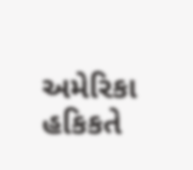અમેરિકા હકિકતે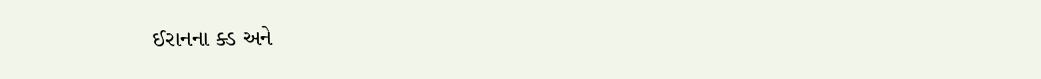ઈરાનના ક્ડ અને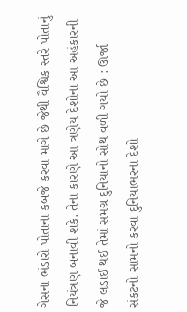ગેસના ભંડારો પોતાના કબજે કરવા માગે છે જેથી વૈશ્વિક સ્તરે પોતાનું નિયંત્રણ બનાવી શકે. તેના કારણે આ ત્રણેય દેશોના આ અહંકારની જે લડાઈ થઈ તેમાં સમગ્ર દુનિયાનો સોથ વળી ગયો છે : ઊર્જા સંકટનો સામનો કરવા દુનિયાભરના દેશો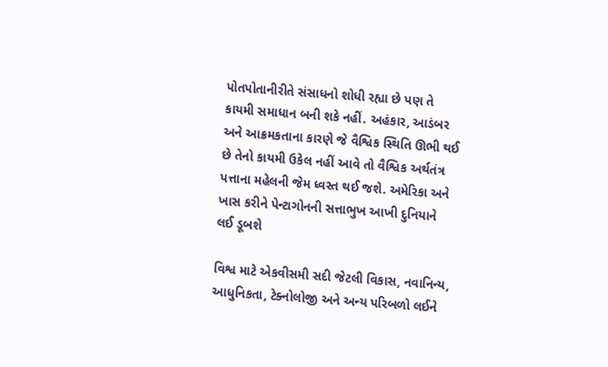પોતપોતાનીરીતે સંસાધનો શોધી રહ્યા છે પણ તે કાયમી સમાધાન બની શકે નહીં. અહંકાર, આડંબર અને આક્રમકતાના કારણે જે વૈશ્વિક સ્થિતિ ઊભી થઈ છે તેનો કાયમી ઉકેલ નહીં આવે તો વૈશ્વિક અર્થતંત્ર પત્તાના મહેલની જેમ ધ્વસ્ત થઈ જશે. અમેરિકા અને ખાસ કરીને પેન્ટાગોનની સત્તાભુખ આખી દુનિયાને લઈ ડૂબશે

વિશ્વ માટે એકવીસમી સદી જેટલી વિકાસ, નવાનિન્ય, આધુનિકતા, ટેક્નોલોજી અને અન્ય પરિબળો લઈને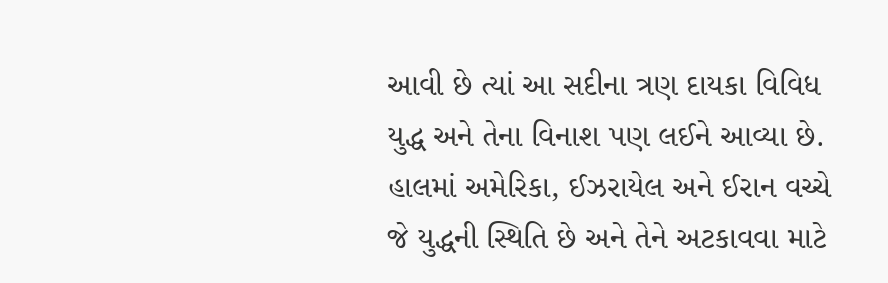આવી છે ત્યાં આ સદીના ત્રણ દાયકા વિવિધ યુદ્ધ અને તેના વિનાશ પણ લઈને આવ્યા છે. હાલમાં અમેરિકા, ઈઝરાયેલ અને ઈરાન વચ્ચે જે યુદ્ધની સ્થિતિ છે અને તેને અટકાવવા માટે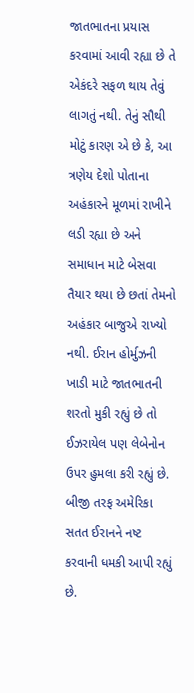જાતભાતના પ્રયાસ કરવામાં આવી રહ્યા છે તે એકંદરે સફળ થાય તેવું લાગતું નથી. તેનું સૌથી મોટું કારણ એ છે કે, આ ત્રણેય દેશો પોતાના અહંકારને મૂળમાં રાખીને લડી રહ્યા છે અને સમાધાન માટે બેસવા તૈયાર થયા છે છતાં તેમનો અહંકાર બાજુએ રાખ્યો નથી. ઈરાન હોર્મુઝની ખાડી માટે જાતભાતની શરતો મુકી રહ્યું છે તો ઈઝરાયેલ પણ લેબેનોન ઉપર હુમલા કરી રહ્યું છે. બીજી તરફ અમેરિકા સતત ઈરાનને નષ્ટ કરવાની ધમકી આપી રહ્યું છે.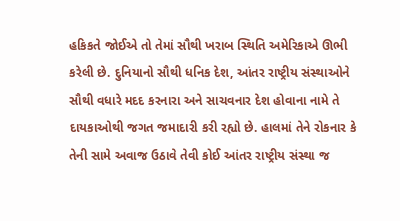હકિકતે જોઈએ તો તેમાં સૌથી ખરાબ સ્થિતિ અમેરિકાએ ઊભી કરેલી છે. દુનિયાનો સૌથી ધનિક દેશ, આંતર રાષ્ટ્રીય સંસ્થાઓને સૌથી વધારે મદદ કરનારા અને સાચવનાર દેશ હોવાના નામે તે દાયકાઓથી જગત જમાદારી કરી રહ્યો છે. હાલમાં તેને રોકનાર કે તેની સામે અવાજ ઉઠાવે તેવી કોઈ આંતર રાષ્ટ્રીય સંસ્થા જ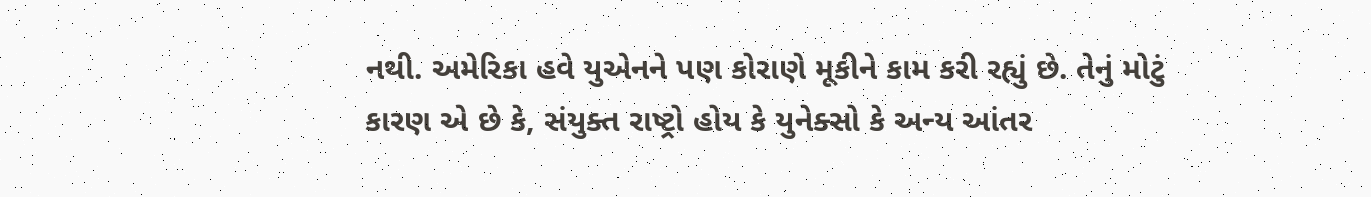નથી. અમેરિકા હવે યુએનને પણ કોરાણે મૂકીને કામ કરી રહ્યું છે. તેનું મોટું કારણ એ છે કે, સંયુક્ત રાષ્ટ્રો હોય કે યુનેક્સો કે અન્ય આંતર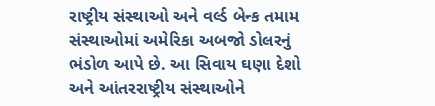રાષ્ટ્રીય સંસ્થાઓ અને વર્લ્ડ બેન્ક તમામ સંસ્થાઓમાં અમેરિકા અબજો ડોલરનું ભંડોળ આપે છે. આ સિવાય ઘણા દેશો અને આંતરરાષ્ટ્રીય સંસ્થાઓને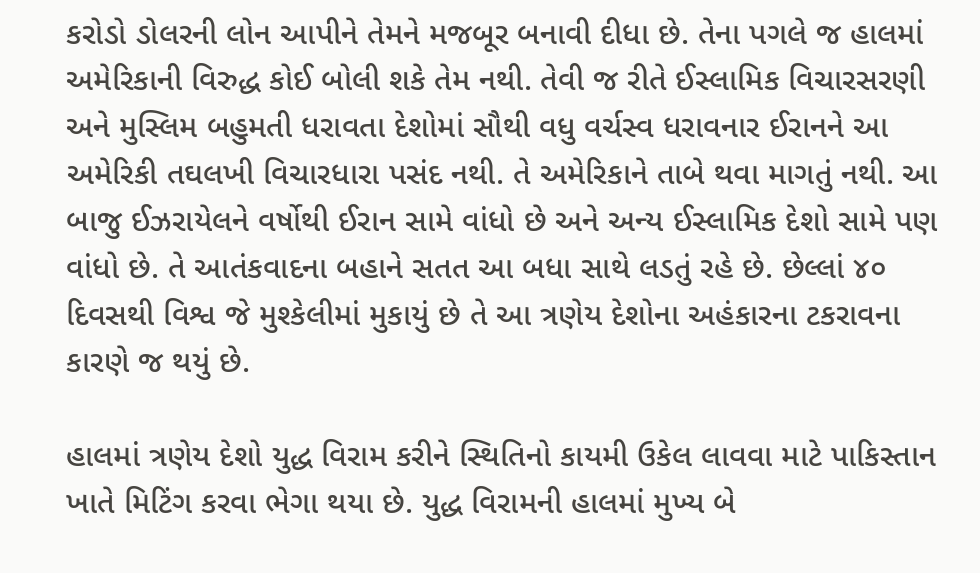કરોડો ડોલરની લોન આપીને તેમને મજબૂર બનાવી દીધા છે. તેના પગલે જ હાલમાં અમેરિકાની વિરુદ્ધ કોઈ બોલી શકે તેમ નથી. તેવી જ રીતે ઈસ્લામિક વિચારસરણી અને મુસ્લિમ બહુમતી ધરાવતા દેશોમાં સૌથી વધુ વર્ચસ્વ ધરાવનાર ઈરાનને આ અમેરિકી તઘલખી વિચારધારા પસંદ નથી. તે અમેરિકાને તાબે થવા માગતું નથી. આ બાજુ ઈઝરાયેલને વર્ષોથી ઈરાન સામે વાંધો છે અને અન્ય ઈસ્લામિક દેશો સામે પણ વાંધો છે. તે આતંકવાદના બહાને સતત આ બધા સાથે લડતું રહે છે. છેલ્લાં ૪૦ દિવસથી વિશ્વ જે મુશ્કેલીમાં મુકાયું છે તે આ ત્રણેય દેશોના અહંકારના ટકરાવના કારણે જ થયું છે.

હાલમાં ત્રણેય દેશો યુદ્ધ વિરામ કરીને સ્થિતિનો કાયમી ઉકેલ લાવવા માટે પાકિસ્તાન ખાતે મિટિંગ કરવા ભેગા થયા છે. યુદ્ધ વિરામની હાલમાં મુખ્ય બે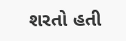શરતો હતી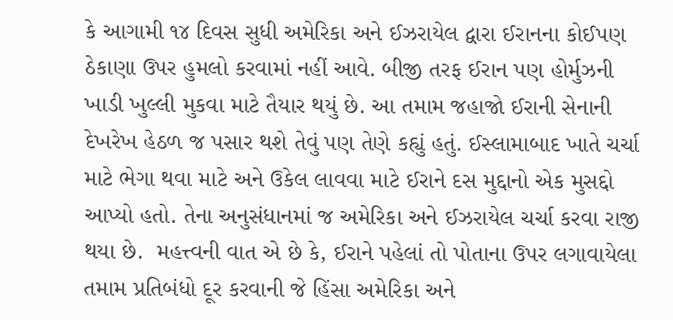કે આગામી ૧૪ દિવસ સુધી અમેરિકા અને ઈઝરાયેલ દ્વારા ઈરાનના કોઈપણ ઠેકાણા ઉપર હુમલો કરવામાં નહીં આવે. બીજી તરફ ઈરાન પણ હોર્મુઝની ખાડી ખુલ્લી મુકવા માટે તૈયાર થયું છે. આ તમામ જહાજો ઈરાની સેનાની દેખરેખ હેઠળ જ પસાર થશે તેવું પણ તેણે કહ્યું હતું. ઈસ્લામાબાદ ખાતે ચર્ચા માટે ભેગા થવા માટે અને ઉકેલ લાવવા માટે ઈરાને દસ મુદ્દાનો એક મુસદ્દો આપ્યો હતો. તેના અનુસંધાનમાં જ અમેરિકા અને ઈઝરાયેલ ચર્ચા કરવા રાજી થયા છે.  મહત્ત્વની વાત એ છે કે, ઈરાને પહેલાં તો પોતાના ઉપર લગાવાયેલા તમામ પ્રતિબંધો દૂર કરવાની જે હિંસા અમેરિકા અને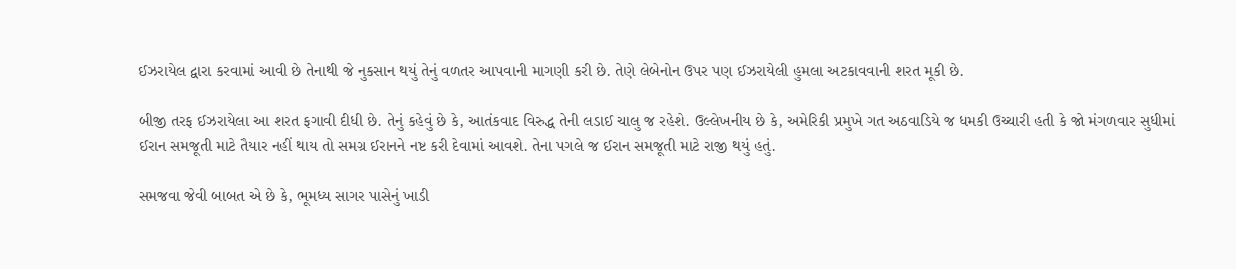ઈઝરાયેલ દ્વારા કરવામાં આવી છે તેનાથી જે નુકસાન થયું તેનું વળતર આપવાની માગણી કરી છે. તેણે લેબેનોન ઉપર પણ ઈઝરાયેલી હુમલા અટકાવવાની શરત મૂકી છે.

બીજી તરફ ઈઝરાયેલા આ શરત ફગાવી દીધી છે. તેનું કહેવું છે કે, આતંકવાદ વિરુદ્ધ તેની લડાઈ ચાલુ જ રહેશે. ઉલ્લેખનીય છે કે, અમેરિકી પ્રમુખે ગત અઠવાડિયે જ ધમકી ઉચ્ચારી હતી કે જો મંગળવાર સુધીમાં ઈરાન સમજૂતી માટે તૈયાર નહીં થાય તો સમગ્ર ઈરાનને નષ્ટ કરી દેવામાં આવશે. તેના પગલે જ ઈરાન સમજૂતી માટે રાજી થયું હતું.

સમજવા જેવી બાબત એ છે કે, ભૂમધ્ય સાગર પાસેનું ખાડી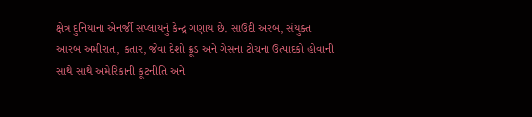ક્ષેત્ર દુનિયાના એનર્જી સપ્લાયનું કેન્દ્ર ગણાય છે. સાઉદી અરબ, સંયુક્ત આરબ અમીરાત, કતાર, જેવા દેશો ક્રૂડ અને ગેસના ટોચના ઉત્પાદકો હોવાની સાથે સાથે અમેરિકાની કૂટનીતિ અને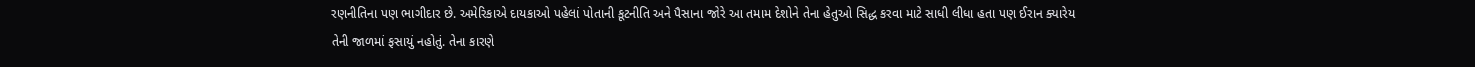રણનીતિના પણ ભાગીદાર છે. અમેરિકાએ દાયકાઓ પહેલાં પોતાની કૂટનીતિ અને પૈસાના જોરે આ તમામ દેશોને તેના હેતુઓ સિદ્ધ કરવા માટે સાધી લીધા હતા પણ ઈરાન ક્યારેય તેની જાળમાં ફસાયું નહોતું. તેના કારણે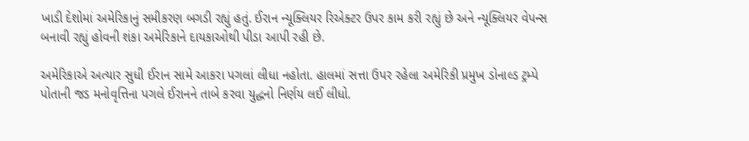ખાડી દેશોમાં અમેરિકાનું સમીકરણ બગડી રહ્યું હતું. ઈરાન ન્યૂક્લિયર રિએક્ટર ઉપર કામ કરી રહ્યું છે અને ન્યૂક્લિયર વેપન્સ બનાવી રહ્યું હોવની શંકા અમેરિકાને દાયકાઓથી પીડા આપી રહી છે.

અમેરિકાએ અત્યાર સુધી ઈરાન સામે આકરા પગલાં લીધા નહોતા. હાલમાં સત્તા ઉપર રહેલા અમેરિકી પ્રમુખ ડોનાલ્ડ ટ્રમ્પે પોતાની જડ મનોવૃત્તિના પગલે ઈરાનને તાબે કરવા યુદ્ધનો નિર્ણય લઈ લીધો.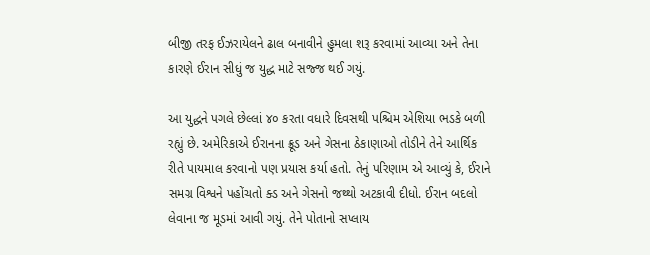બીજી તરફ ઈઝરાયેલને ઢાલ બનાવીને હુમલા શરૂ કરવામાં આવ્યા અને તેના કારણે ઈરાન સીધું જ યુદ્ધ માટે સજ્જ થઈ ગયું.

આ યુદ્ધને પગલે છેલ્લાં ૪૦ કરતા વધારે દિવસથી પશ્ચિમ એશિયા ભડકે બળી રહ્યું છે. અમેરિકાએ ઈરાનના ક્રૂડ અને ગેસના ઠેકાણાઓ તોડીને તેને આર્થિક રીતે પાયમાલ કરવાનો પણ પ્રયાસ કર્યા હતો. તેનું પરિણામ એ આવ્યું કે, ઈરાને સમગ્ર વિશ્વને પહોંચતો ક્ડ અને ગેસનો જથ્થો અટકાવી દીધો. ઈરાન બદલો લેવાના જ મૂડમાં આવી ગયું. તેને પોતાનો સપ્લાય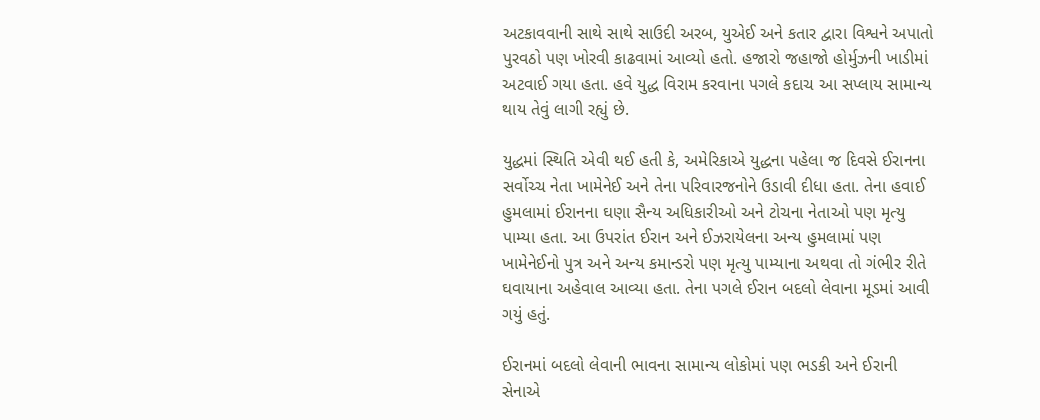અટકાવવાની સાથે સાથે સાઉદી અરબ, યુએઈ અને કતાર દ્વારા વિશ્વને અપાતો પુરવઠો પણ ખોરવી કાઢવામાં આવ્યો હતો. હજારો જહાજો હોર્મુઝની ખાડીમાં અટવાઈ ગયા હતા. હવે યુદ્ધ વિરામ કરવાના પગલે કદાચ આ સપ્લાય સામાન્ય થાય તેવું લાગી રહ્યું છે.

યુદ્ધમાં સ્થિતિ એવી થઈ હતી કે, અમેરિકાએ યુદ્ધના પહેલા જ દિવસે ઈરાનના સર્વોચ્ચ નેતા ખામેનેઈ અને તેના પરિવારજનોને ઉડાવી દીધા હતા. તેના હવાઈ હુમલામાં ઈરાનના ઘણા સૈન્ય અધિકારીઓ અને ટોચના નેતાઓ પણ મૃત્યુ પામ્યા હતા. આ ઉપરાંત ઈરાન અને ઈઝરાયેલના અન્ય હુમલામાં પણ ખામેનેઈનો પુત્ર અને અન્ય કમાન્ડરો પણ મૃત્યુ પામ્યાના અથવા તો ગંભીર રીતે ઘવાયાના અહેવાલ આવ્યા હતા. તેના પગલે ઈરાન બદલો લેવાના મૂડમાં આવી ગયું હતું.

ઈરાનમાં બદલો લેવાની ભાવના સામાન્ય લોકોમાં પણ ભડકી અને ઈરાની સેનાએ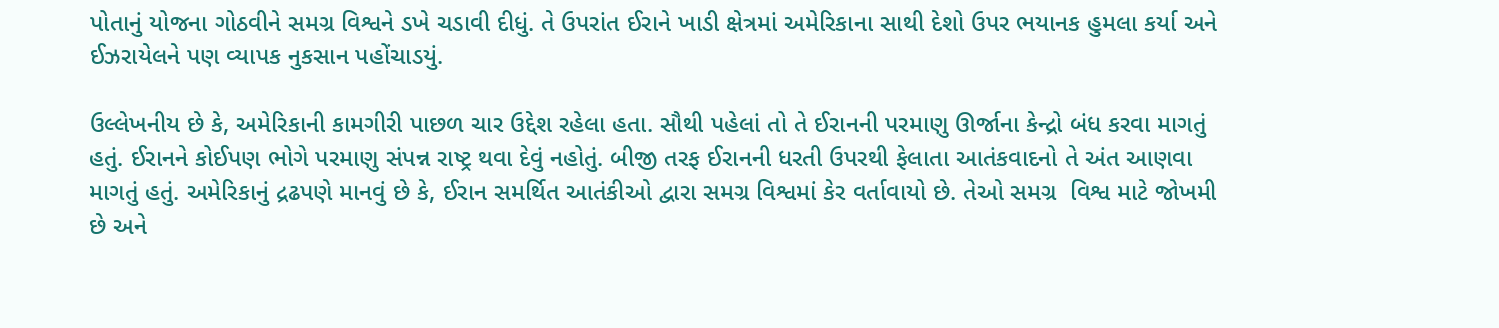પોતાનું યોજના ગોઠવીને સમગ્ર વિશ્વને ડખે ચડાવી દીધું. તે ઉપરાંત ઈરાને ખાડી ક્ષેત્રમાં અમેરિકાના સાથી દેશો ઉપર ભયાનક હુમલા કર્યા અને ઈઝરાયેલને પણ વ્યાપક નુકસાન પહોંચાડયું.

ઉલ્લેખનીય છે કે, અમેરિકાની કામગીરી પાછળ ચાર ઉદ્દેશ રહેલા હતા. સૌથી પહેલાં તો તે ઈરાનની પરમાણુ ઊર્જાના કેન્દ્રો બંધ કરવા માગતું હતું. ઈરાનને કોઈપણ ભોગે પરમાણુ સંપન્ન રાષ્ટ્ર થવા દેવું નહોતું. બીજી તરફ ઈરાનની ધરતી ઉપરથી ફેલાતા આતંકવાદનો તે અંત આણવા માગતું હતું. અમેરિકાનું દ્રઢપણે માનવું છે કે, ઈરાન સમર્થિત આતંકીઓ દ્વારા સમગ્ર વિશ્વમાં કેર વર્તાવાયો છે. તેઓ સમગ્ર  વિશ્વ માટે જોખમી છે અને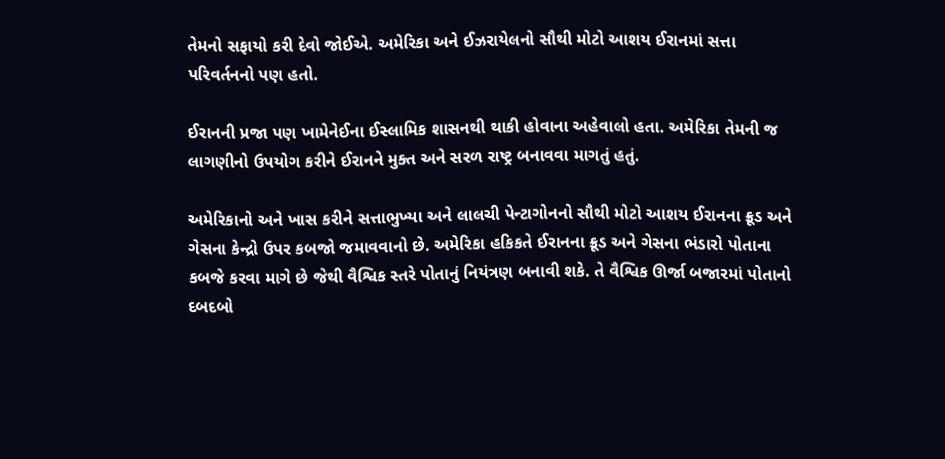તેમનો સફાયો કરી દેવો જોઈએ. અમેરિકા અને ઈઝરાયેલનો સૌથી મોટો આશય ઈરાનમાં સત્તા પરિવર્તનનો પણ હતો.

ઈરાનની પ્રજા પણ ખામેનેઈના ઈસ્લામિક શાસનથી થાકી હોવાના અહેવાલો હતા. અમેરિકા તેમની જ લાગણીનો ઉપયોગ કરીને ઈરાનને મુક્ત અને સરળ રાષ્ટ્ર બનાવવા માગતું હતું.

અમેરિકાનો અને ખાસ કરીને સત્તાભુખ્યા અને લાલચી પેન્ટાગોનનો સૌથી મોટો આશય ઈરાનના ક્રૂડ અને ગેસના કેન્દ્રો ઉપર કબજો જમાવવાનો છે. અમેરિકા હકિકતે ઈરાનના ક્રૂડ અને ગેસના ભંડારો પોતાના કબજે કરવા માગે છે જેથી વૈશ્વિક સ્તરે પોતાનું નિયંત્રણ બનાવી શકે. તે વૈશ્વિક ઊર્જા બજારમાં પોતાનો દબદબો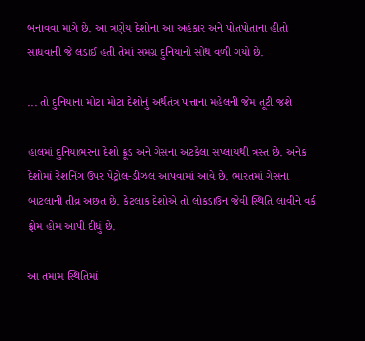બનાવવા માગે છે. આ ત્રણેય દેશોના આ અહંકાર અને પોતપોતાના હીતો સાધવાની જે લડાઈ હતી તેમાં સમગ્ર દુનિયાનો સોથ વળી ગયો છે.

... તો દુનિયાના મોટા મોટા દેશોનું અર્થતંત્ર પત્તાના મહેલની જેમ તૂટી જશે

હાલમાં દુનિયાભરના દેશો ક્રૂડ અને ગેસના અટકેલા સપ્લાયથી ત્રસ્ત છે. અનેક દેશોમાં રેશનિંગ ઉપર પેટ્રોલ-ડીઝલ આપવામાં આવે છે. ભારતમાં ગેસના બાટલાની તીવ્ર અછત છે. કેટલાક દેશોએ તો લોકડાઉન જેવી સ્થિતિ લાવીને વર્ક ફ્રોમ હોમ આપી દીધું છે.

આ તમામ સ્થિતિમાં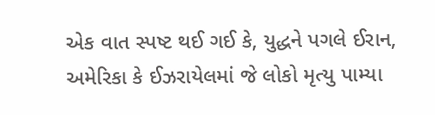એક વાત સ્પષ્ટ થઈ ગઈ કે, યુદ્ધને પગલે ઈરાન, અમેરિકા કે ઈઝરાયેલમાં જે લોકો મૃત્યુ પામ્યા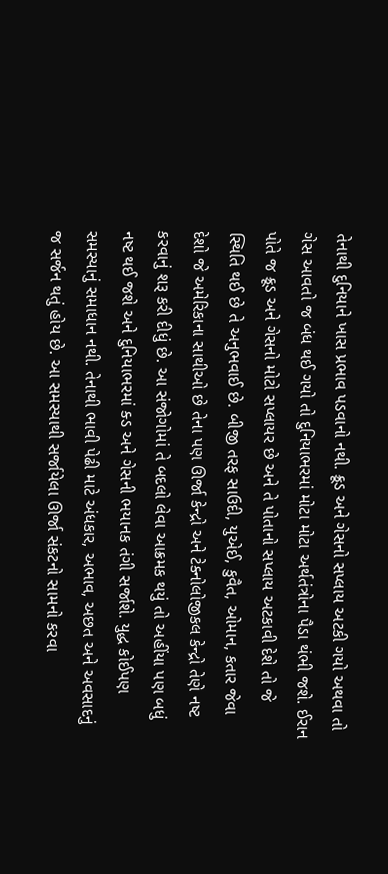તેનાથી દુનિયાને ખાસ પ્રભાવ પડવાનો નથી. ક્રૂડ અને ગેસનો સપ્લાય અટકી ગયો અથવા તો ગેસ આવતો જ બંધ થઈ ગયો તો દુનિયાભરમાં મોટા મોટા અર્થતંત્રોના પૈડા થંભી જશે. ઈરાન પોતે જ ક્રૂડ અને ગેસનો મોટો સપ્લાયર છે અને તે પોતાનો સપ્લાય અટકાવી દેશે તો જે સ્થિતિ થઈ છે તે અનુભવાઈ છે. બીજી તરફ સાઉદી, યુએઈ, કુવૈત, ઓમાન, કતાર જેવા દેશો જે અમેરિકાના સાથીઓ છે તેના પણ ઊર્જા કેન્દ્રો અને ટેક્નોલોજીકલ કેન્દ્રો તેણે નષ્ટ કરવાનું શરૂ કરી દીધું છે. આ સંજોગોમાં તે બદલો લેવા આક્રમક થયું તો અહીંયા પણ બધું નષ્ટ થઈ જશે અને દુનિયાભરમાં ક્ડ અને ગેસની ભયાનક તંગી સર્જાશે. યુદ્ધ કોઈપણ સમસ્યાનું સમાધાન નથી. તેનાથી ભાવી પેઢી માટે અંધકાર, અભાવ, અછત અને અવસાદનું જ સર્જન થતું હોય છે. આ સમસ્યાથી સર્જાયેલા ઊર્જા સંકટનો સામનો કરવા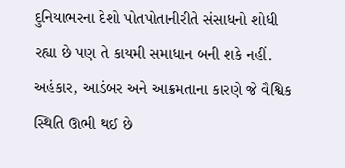દુનિયાભરના દેશો પોતપોતાનીરીતે સંસાધનો શોધી રહ્યા છે પણ તે કાયમી સમાધાન બની શકે નહીં. અહંકાર, આડંબર અને આક્રમતાના કારણે જે વૈશ્વિક સ્થિતિ ઊભી થઈ છે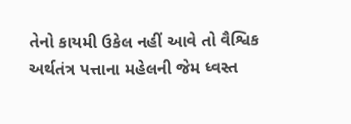તેનો કાયમી ઉકેલ નહીં આવે તો વૈશ્વિક અર્થતંત્ર પત્તાના મહેલની જેમ ધ્વસ્ત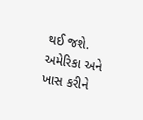થઈ જશે. અમેરિકા અને ખાસ કરીને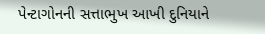પેન્ટાગોનની સત્તાભુખ આખી દુનિયાને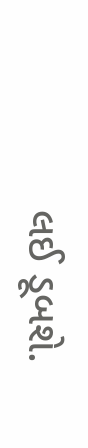લઈ ડૂબશે.